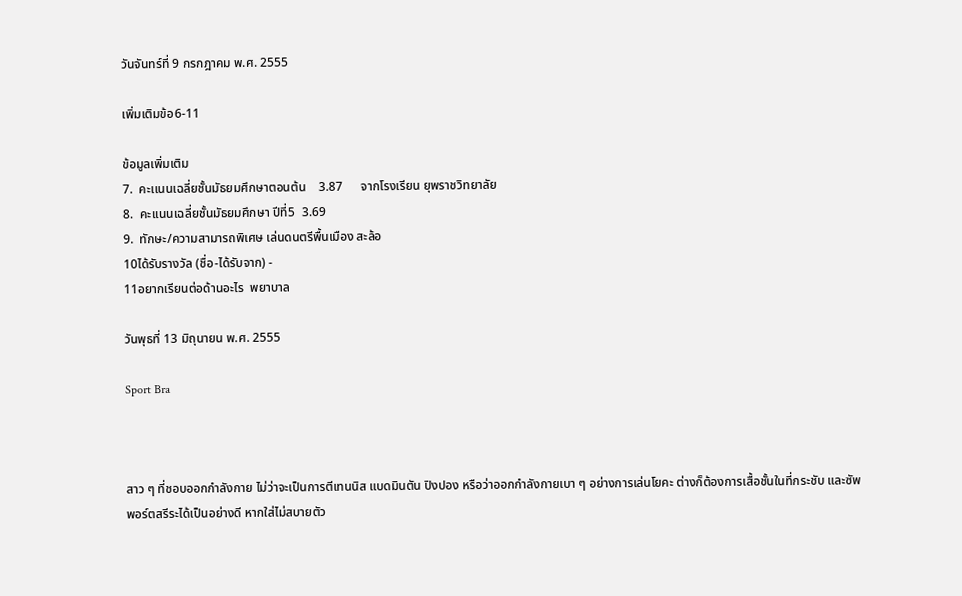วันจันทร์ที่ 9 กรกฎาคม พ.ศ. 2555

เพิ่มเติมข้อ6-11

ข้อมูลเพิ่มเติม
7.  คะเเนนเฉลี่ยชั้นมัธยมศึกษาตอนต้น    3.87      จากโรงเรียน ยุพราชวิทยาลัย
8.  คะเเนนเฉลี่ยชั้นมัธยมศึกษา ปีที่5  3.69
9.  ทักษะ/ความสามารถพิเศษ เล่นดนตรีพื้นเมือง สะล้อ
10ได้รับรางวัล (ชื่อ-ได้รับจาก) -
11อยากเรียนต่อด้านอะไร  พยาบาล

วันพุธที่ 13 มิถุนายน พ.ศ. 2555

Sport Bra



สาว ๆ ที่ชอบออกกำลังกาย ไม่ว่าจะเป็นการตีเทนนิส แบดมินตัน ปิงปอง หรือว่าออกกำลังกายเบา ๆ อย่างการเล่นโยคะ ต่างก็ต้องการเสื้อชั้นในที่กระชับ และซัพพอร์ตสรีระได้เป็นอย่างดี หากใส่ไม่สบายตัว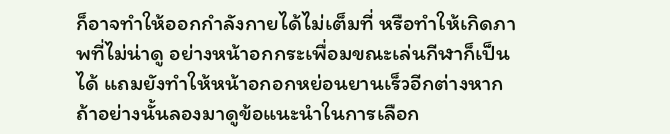ก็อาจทำให้ออกกำลังกายได้ไม่เต็มที่ หรือทำให้เกิดภาพที่ไม่น่าดู อย่างหน้าอกกระเพื่อมขณะเล่นกีฬาก็เป็นได้ แถมยังทำให้หน้าอกอกหย่อนยานเร็วอีกต่างหาก ถ้าอย่างนั้นลองมาดูข้อแนะนำในการเลือก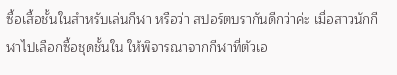ซื้อเสื้อชั้นในสำหรับเล่นกีฬา หรือว่า สปอร์ตบรากันดีกว่าค่ะ เมื่อสาวนักกีฬาไปเลือกซื้อชุดชั้นใน ให้พิจารณาจากกีฬาที่ตัวเอ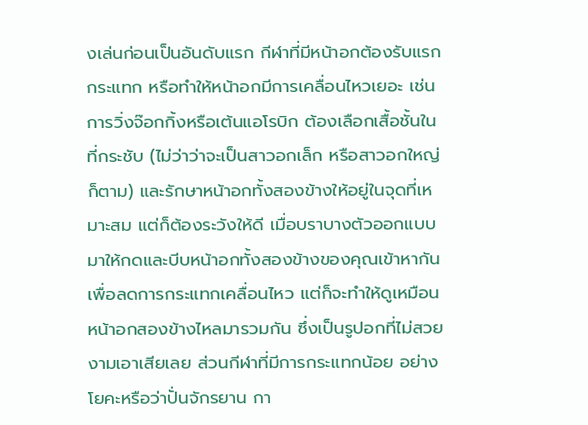งเล่นก่อนเป็นอันดับแรก กีฬาที่มีหน้าอกต้องรับแรกกระแทก หรือทำให้หน้าอกมีการเคลื่อนไหวเยอะ เช่น การวิ่งจ๊อกกิ้งหรือเต้นแอโรบิก ต้องเลือกเสื้อชั้นในที่กระชับ (ไม่ว่าว่าจะเป็นสาวอกเล็ก หรือสาวอกใหญ่ก็ตาม) และรักษาหน้าอกทั้งสองข้างให้อยู่ในจุดที่เหมาะสม แต่ก็ต้องระวังให้ดี เมื่อบราบางตัวออกแบบมาให้กดและบีบหน้าอกทั้งสองข้างของคุณเข้าหากัน เพื่อลดการกระแทกเคลื่อนไหว แต่ก็จะทำให้ดูเหมือนหน้าอกสองข้างไหลมารวมกัน ซึ่งเป็นรูปอกที่ไม่สวยงามเอาเสียเลย ส่วนกีฬาที่มีการกระแทกน้อย อย่างโยคะหรือว่าปั่นจักรยาน กา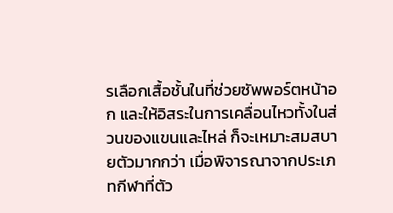รเลือกเสื้อชั้นในที่ช่วยซัพพอร์ตหน้าอก และให้อิสระในการเคลื่อนไหวทั้งในส่วนของแขนและไหล่ ก็จะเหมาะสมสบายตัวมากกว่า เมื่อพิจารณาจากประเภทกีฬาที่ตัว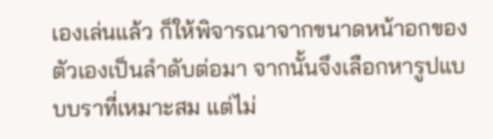เองเล่นแล้ว ก็ให้พิจารณาจากขนาดหน้าอกของตัวเองเป็นลำดับต่อมา จากนั้นจึงเลือกหารูปแบบบราที่เหมาะสม แต่ไม่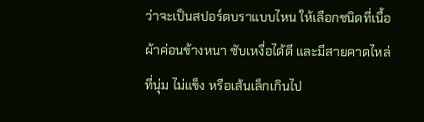ว่าจะเป็นสปอร์ตบราแบบไหน ให้เลือกชนิดที่เนื้อผ้าค่อนข้างหนา ซับเหงื่อได้ดี และมีสายคาดไหล่ที่นุ่ม ไม่แข็ง หรือเส้นเล็กเกินไป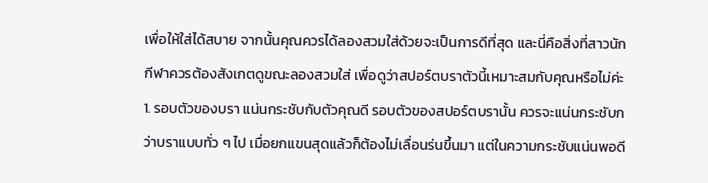เพื่อให้ใส่ได้สบาย จากนั้นคุณควรได้ลองสวมใส่ด้วยจะเป็นการดีที่สุด และนี่คือสิ่งที่สาวนักกีฬาควรต้องสังเกตดูขณะลองสวมใส่ เพื่อดูว่าสปอร์ตบราตัวนี้เหมาะสมกับคุณหรือไม่ค่ะ 1. รอบตัวของบรา แน่นกระชับกับตัวคุณดี รอบตัวของสปอร์ตบรานั้น ควรจะแน่นกระชับกว่าบราแบบทั่ว ๆ ไป เมื่อยกแขนสุดแล้วก็ต้องไม่เลื่อนร่นขึ้นมา แต่ในความกระชับแน่นพอดี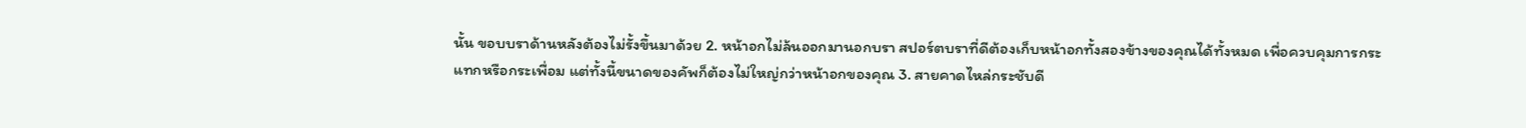นั้น ขอบบราด้านหลังต้องไม่รั้งขึ้นมาด้วย 2. หน้าอกไม่ล้นออกมานอกบรา สปอร์ตบราที่ดีต้องเก็บหน้าอกทั้งสองข้างของคุณได้ทั้งหมด เพื่อควบคุมการกระแทกหรือกระเพื่อม แต่ทั้งนี้ขนาดของคัพก็ต้องไม่ใหญ่กว่าหน้าอกของคุณ 3. สายคาดไหล่กระชับดี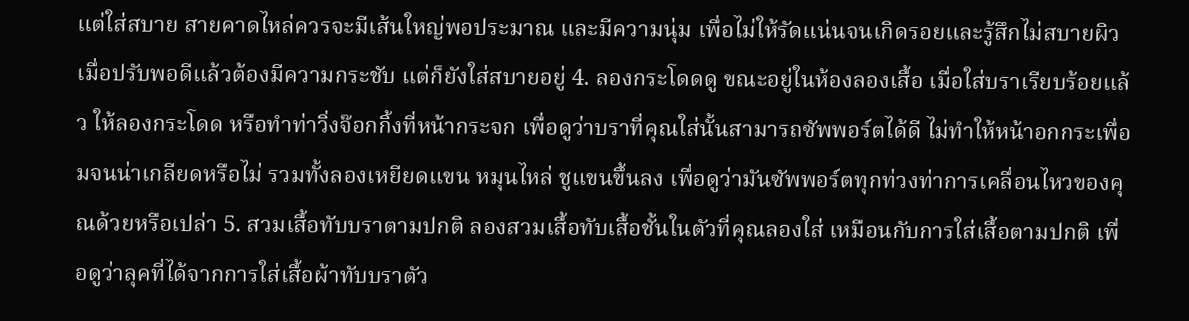แต่ใส่สบาย สายคาดไหล่ควรจะมีเส้นใหญ่พอประมาณ และมีความนุ่ม เพื่อไม่ให้รัดแน่นจนเกิดรอยและรู้สึกไม่สบายผิว เมื่อปรับพอดีแล้วต้องมีความกระชับ แต่ก็ยังใส่สบายอยู่ 4. ลองกระโดดดู ขณะอยู่ในห้องลองเสื้อ เมื่อใส่บราเรียบร้อยแล้ว ให้ลองกระโดด หรือทำท่าวิ่งจ๊อกกิ้งที่หน้ากระจก เพื่อดูว่าบราที่คุณใส่นั้นสามารถซัพพอร์ตได้ดี ไม่ทำให้หน้าอกกระเพื่อมจนน่าเกลียดหรือไม่ รวมทั้งลองเหยียดแขน หมุนไหล่ ชูแขนขึ้นลง เพื่อดูว่ามันซัพพอร์ตทุกท่วงท่าการเคลื่อนไหวของคุณด้วยหรือเปล่า 5. สวมเสื้อทับบราตามปกติ ลองสวมเสื้อทับเสื้อชั้นในตัวที่คุณลองใส่ เหมือนกับการใส่เสื้อตามปกติ เพื่อดูว่าลุคที่ได้จากการใส่เสื้อผ้าทับบราตัว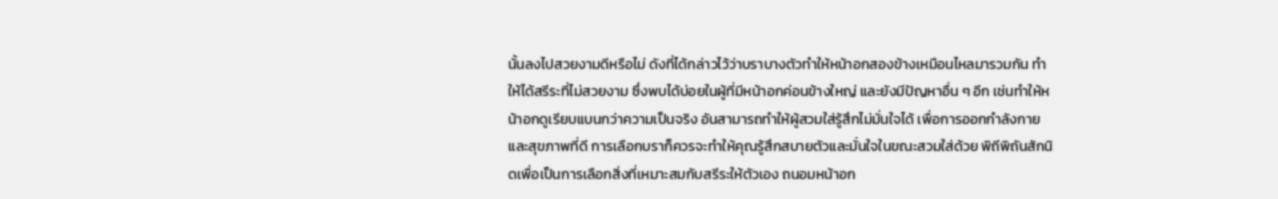นั้นลงไปสวยงามดีหรือไม่ ดังที่ได้กล่าวไว้ว่าบราบางตัวทำให้หน้าอกสองข้างเหมือนไหลมารวมกัน ทำให้ได้สรีระที่ไม่สวยงาม ซึ่งพบได้บ่อยในผู้ที่มีหน้าอกค่อนข้างใหญ่ และยังมีปัญหาอื่น ๆ อีก เช่นทำให้หน้าอกดูเรียบแบนกว่าความเป็นจริง อันสามารถทำให้ผู้สวมใส่รู้สึกไม่มั่นใจได้ เพื่อการออกกำลังกาย และสุขภาพที่ดี การเลือกบราก็ควรจะทำให้คุณรู้สึกสบายตัวและมั่นใจในขณะสวมใส่ด้วย พิถีพิถันสักนิดเพื่อเป็นการเลือกสิ่งที่เหมาะสมกับสรีระให้ตัวเอง ถนอมหน้าอก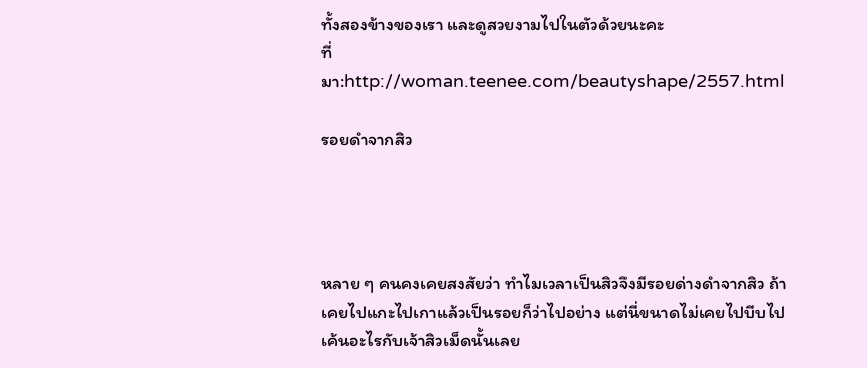ทั้งสองข้างของเรา และดูสวยงามไปในตัวด้วยนะคะ
ที่มา:http://woman.teenee.com/beautyshape/2557.html

รอยดำจากสิว




หลาย ๆ คนคงเคยสงสัยว่า ทำไมเวลาเป็นสิวจึงมีรอยด่างดำจากสิว ถ้าเคยไปแกะไปเกาแล้วเป็นรอยก็ว่าไปอย่าง แต่นี่ขนาดไม่เคยไปบีบไปเค้นอะไรกับเจ้าสิวเม็ดนั้นเลย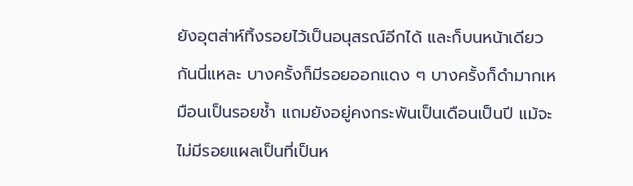ยังอุตส่าห์ทิ้งรอยไว้เป็นอนุสรณ์อีกได้ และก็บนหน้าเดียวกันนี่แหละ บางครั้งก็มีรอยออกแดง ๆ บางครั้งก็ดำมากเหมือนเป็นรอยช้ำ แถมยังอยู่คงกระพันเป็นเดือนเป็นปี แม้จะไม่มีรอยแผลเป็นที่เป็นห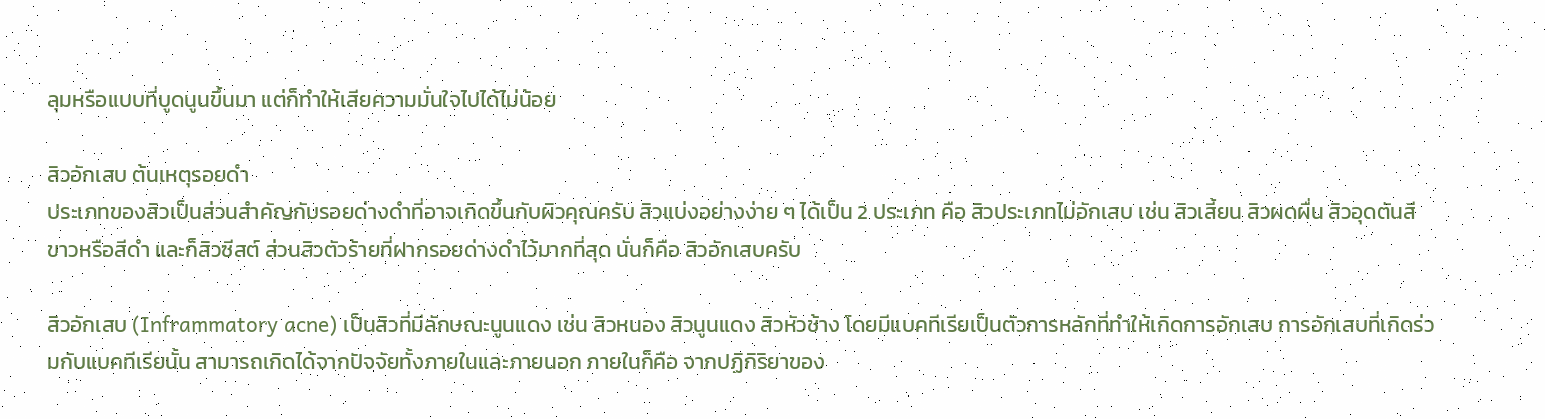ลุมหรือแบบที่บูดนูนขึ้นมา แต่ก็ทำให้เสียความมั่นใจไปได้ไม่น้อย

สิวอักเสบ ต้นเหตุรอยดำ
ประเภทของสิวเป็นส่วนสำคัญกับรอยด่างดำที่อาจเกิดขึ้นกับผิวคุณครับ สิวแบ่งอย่างง่าย ๆ ได้เป็น 2 ประเภท คือ สิวประเภทไม่อักเสบ เช่น สิวเสี้ยน สิวผดผื่น สิวอุดตันสีขาวหรือสีดำ และก็สิวซีสต์ ส่วนสิวตัวร้ายที่ฝากรอยด่างดำไว้มากที่สุด นั่นก็คือ สิวอักเสบครับ

สิวอักเสบ (Inframmatory acne) เป็นสิวที่มีลักษณะนูนแดง เช่น สิวหนอง สิวนูนแดง สิวหัวช้าง โดยมีแบคทีเรียเป็นตัวการหลักที่ทำให้เกิดการอักเสบ การอักเสบที่เกิดร่วมกับแบคทีเรียนั้น สามารถเกิดได้จากปัจจัยทั้งภายในและภายนอก ภายในก็คือ จากปฏิกิริยาของ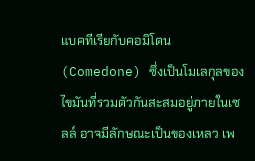แบคทีเรียกับคอมิโดน (Comedone) ซึ่งเป็นโมเลกุลของไขมันที่รวมตัวกันสะสมอยู่ภายในเซลล์ อาจมีลักษณะเป็นของเหลว เพ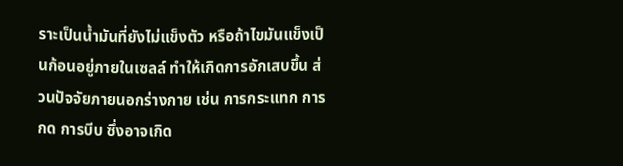ราะเป็นน้ำมันที่ยังไม่แข็งตัว หรือถ้าไขมันแข็งเป็นก้อนอยู่ภายในเซลล์ ทำให้เกิดการอักเสบขึ้น ส่วนปัจจัยภายนอกร่างกาย เช่น การกระแทก การกด การบีบ ซึ่งอาจเกิด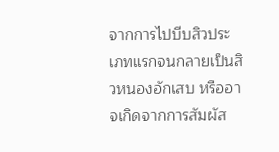จากการไปบีบสิวประเภทแรกจนกลายเป็นสิวหนองอักเสบ หรืออาจเกิดจากการสัมผัส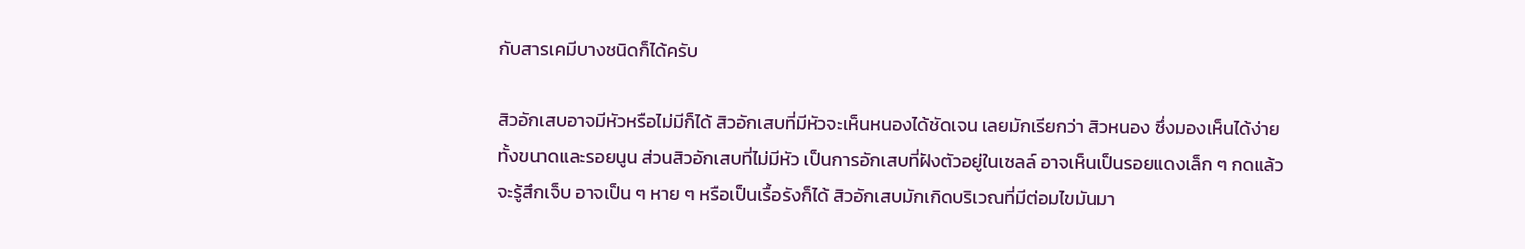กับสารเคมีบางชนิดก็ได้ครับ

สิวอักเสบอาจมีหัวหรือไม่มีก็ได้ สิวอักเสบที่มีหัวจะเห็นหนองได้ชัดเจน เลยมักเรียกว่า สิวหนอง ซึ่งมองเห็นได้ง่ายทั้งขนาดและรอยนูน ส่วนสิวอักเสบที่ไม่มีหัว เป็นการอักเสบที่ฝังตัวอยู่ในเซลล์ อาจเห็นเป็นรอยแดงเล็ก ๆ กดแล้วจะรู้สึกเจ็บ อาจเป็น ๆ หาย ๆ หรือเป็นเรื้อรังก็ได้ สิวอักเสบมักเกิดบริเวณที่มีต่อมไขมันมา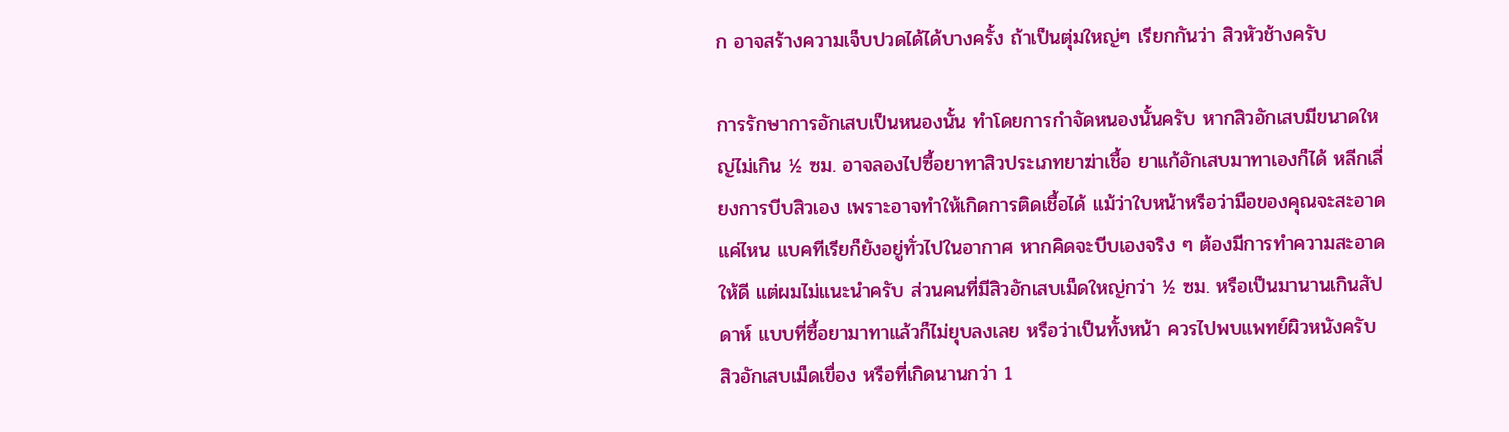ก อาจสร้างความเจ็บปวดได้ได้บางครั้ง ถ้าเป็นตุ่มใหญ่ๆ เรียกกันว่า สิวหัวช้างครับ

การรักษาการอักเสบเป็นหนองนั้น ทำโดยการกำจัดหนองนั้นครับ หากสิวอักเสบมีขนาดใหญ่ไม่เกิน ½ ซม. อาจลองไปซื้อยาทาสิวประเภทยาฆ่าเชื้อ ยาแก้อักเสบมาทาเองก็ได้ หลีกเลี่ยงการบีบสิวเอง เพราะอาจทำให้เกิดการติดเชื้อได้ แม้ว่าใบหน้าหรือว่ามือของคุณจะสะอาดแค่ไหน แบคทีเรียก็ยังอยู่ทั่วไปในอากาศ หากคิดจะบีบเองจริง ๆ ต้องมีการทำความสะอาดให้ดี แต่ผมไม่แนะนำครับ ส่วนคนที่มีสิวอักเสบเม็ดใหญ่กว่า ½ ซม. หรือเป็นมานานเกินสัปดาห์ แบบที่ซื้อยามาทาแล้วก็ไม่ยุบลงเลย หรือว่าเป็นทั้งหน้า ควรไปพบแพทย์ผิวหนังครับ สิวอักเสบเม็ดเขื่อง หรือที่เกิดนานกว่า 1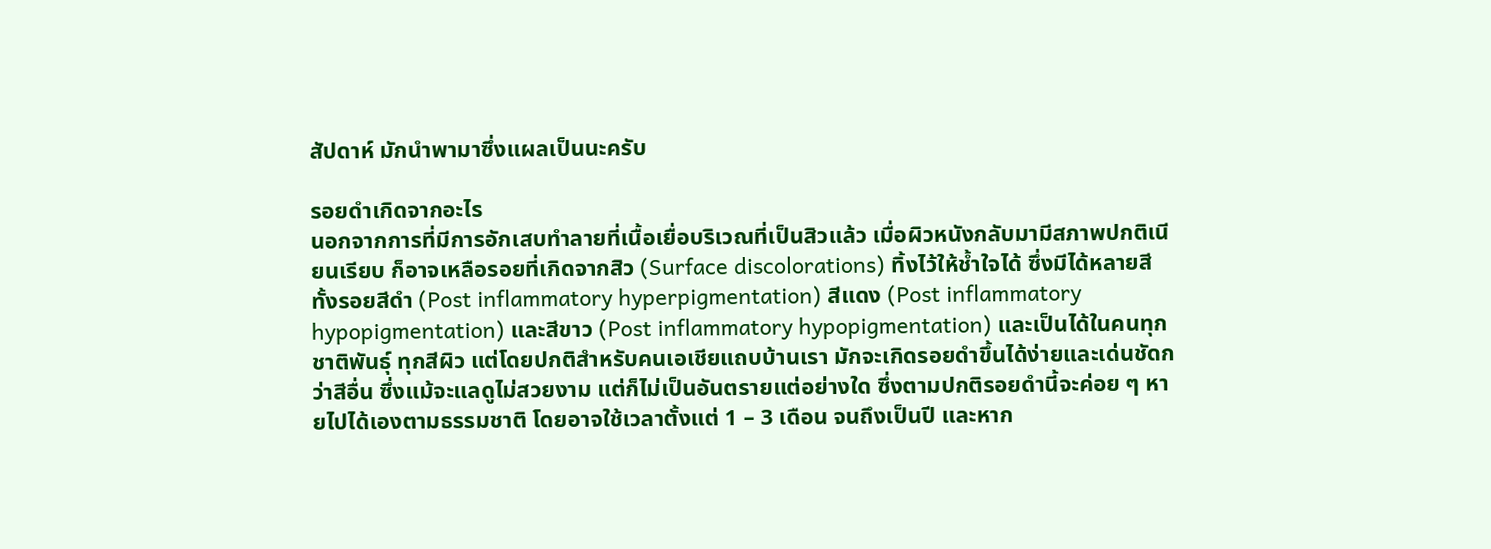สัปดาห์ มักนำพามาซึ่งแผลเป็นนะครับ

รอยดำเกิดจากอะไร
นอกจากการที่มีการอักเสบทำลายที่เนื้อเยื่อบริเวณที่เป็นสิวแล้ว เมื่อผิวหนังกลับมามีสภาพปกติเนียนเรียบ ก็อาจเหลือรอยที่เกิดจากสิว (Surface discolorations) ทิ้งไว้ให้ช้ำใจได้ ซึ่งมีได้หลายสีทั้งรอยสีดำ (Post inflammatory hyperpigmentation) สีแดง (Post inflammatory hypopigmentation) และสีขาว (Post inflammatory hypopigmentation) และเป็นได้ในคนทุกชาติพันธุ์ ทุกสีผิว แต่โดยปกติสำหรับคนเอเชียแถบบ้านเรา มักจะเกิดรอยดำขึ้นได้ง่ายและเด่นชัดกว่าสีอื่น ซึ่งแม้จะแลดูไม่สวยงาม แต่ก็ไม่เป็นอันตรายแต่อย่างใด ซึ่งตามปกติรอยดำนี้จะค่อย ๆ หายไปได้เองตามธรรมชาติ โดยอาจใช้เวลาตั้งแต่ 1 – 3 เดือน จนถึงเป็นปี และหาก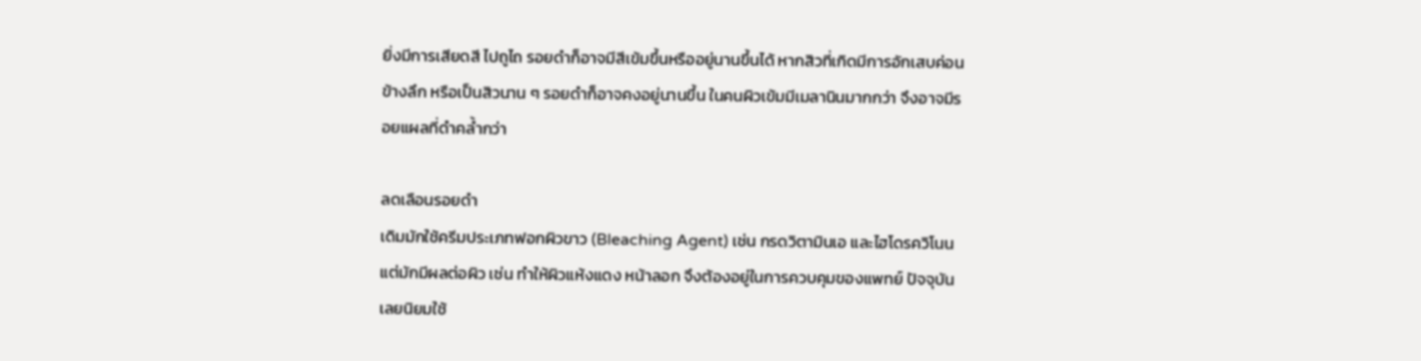ยิ่งมีการเสียดสี ไปถูไถ รอยดำก็อาจมีสีเข้มขึ้นหรืออยู่นานขึ้นได้ หากสิวที่เกิดมีการอักเสบค่อนข้างลึก หรือเป็นสิวนาน ๆ รอยดำก็อาจคงอยู่นานขึ้น ในคนผิวเข้มมีเมลานินมากกว่า จึงอาจมีรอยแผลที่ดำคล้ำกว่า

ลดเลือนรอยดำ
เดิมมักใช้ครีมประเภทฟอกผิวขาว (Bleaching Agent) เช่น กรดวิตามินเอ และไฮโดรควิโนน แต่มักมีผลต่อผิว เช่น ทำให้ผิวแห้งแดง หน้าลอก จึงต้องอยู่ในการควบคุมของแพทย์ ปัจจุบันเลยนิยมใช้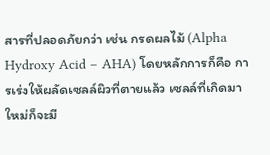สารที่ปลอดภัยกว่า เช่น กรดผลไม้ (Alpha Hydroxy Acid – AHA) โดยหลักการก็คือ การเร่งให้ผลัดเซลล์ผิวที่ตายแล้ว เซลล์ที่เกิดมาใหม่ก็จะมี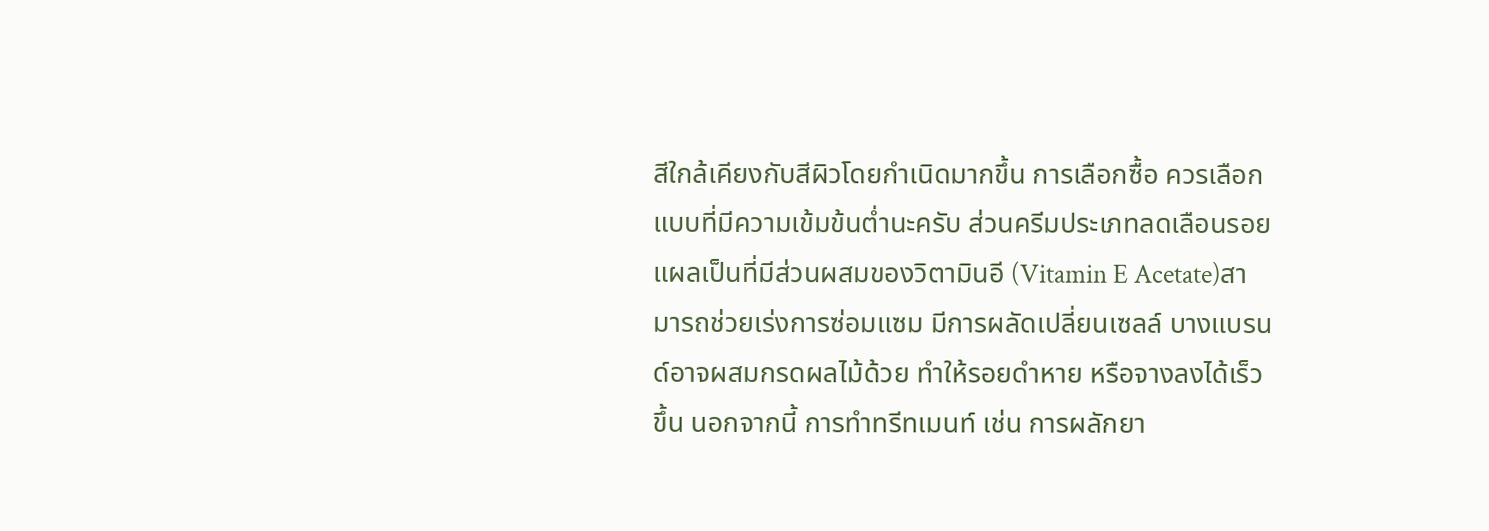สีใกล้เคียงกับสีผิวโดยกำเนิดมากขึ้น การเลือกซื้อ ควรเลือกแบบที่มีความเข้มข้นต่ำนะครับ ส่วนครีมประเภทลดเลือนรอยแผลเป็นที่มีส่วนผสมของวิตามินอี (Vitamin E Acetate)สามารถช่วยเร่งการซ่อมแซม มีการผลัดเปลี่ยนเซลล์ บางแบรนด์อาจผสมกรดผลไม้ด้วย ทำให้รอยดำหาย หรือจางลงได้เร็วขึ้น นอกจากนี้ การทำทรีทเมนท์ เช่น การผลักยา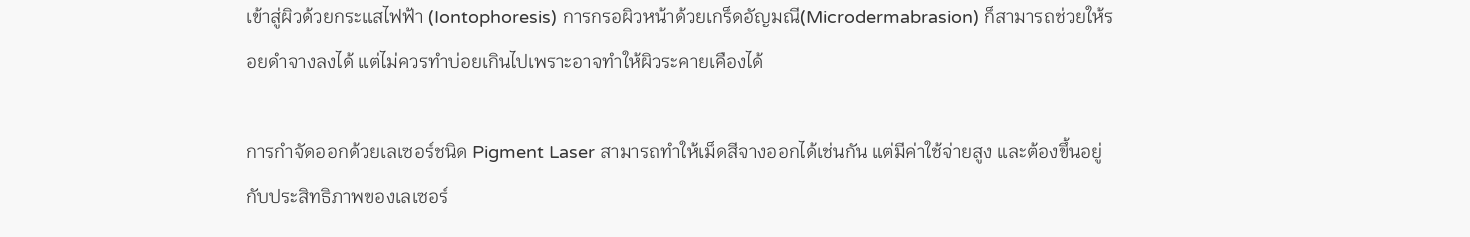เข้าสู่ผิวด้วยกระแสไฟฟ้า (Iontophoresis) การกรอผิวหน้าด้วยเกร็ดอัญมณี(Microdermabrasion) ก็สามารถช่วยให้รอยดำจางลงได้ แต่ไม่ควรทำบ่อยเกินไปเพราะอาจทำให้ผิวระคายเคืองได้

การกำจัดออกด้วยเลเซอร์ชนิด Pigment Laser สามารถทำให้เม็ดสีจางออกได้เช่นกัน แต่มีค่าใช้จ่ายสูง และต้องขึ้นอยู่กับประสิทธิภาพของเลเซอร์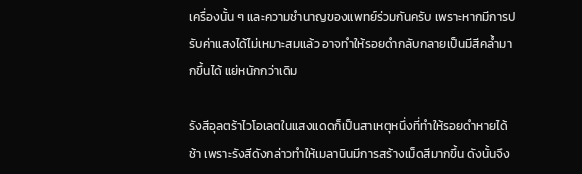เครื่องนั้น ๆ และความชำนาญของแพทย์ร่วมกันครับ เพราะหากมีการปรับค่าแสงได้ไม่เหมาะสมแล้ว อาจทำให้รอยดำกลับกลายเป็นมีสีคล้ำมากขึ้นได้ แย่หนักกว่าเดิม

รังสีอุลตร้าไวโอเลตในแสงแดดก็เป็นสาเหตุหนึ่งที่ทำให้รอยดำหายได้ช้า เพราะรังสีดังกล่าวทำให้เมลานินมีการสร้างเม็ดสีมากขึ้น ดังนั้นจึง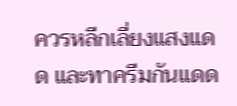ควรหลีกเลี่ยงแสงแดด และทาครีมกันแดด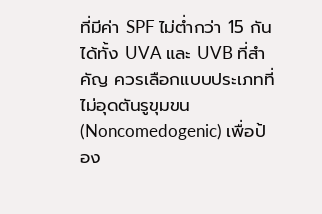ที่มีค่า SPF ไม่ต่ำกว่า 15 กันได้ทั้ง UVA และ UVB ที่สำคัญ ควรเลือกแบบประเภทที่ไม่อุดตันรูขุมขน (Noncomedogenic) เพื่อป้อง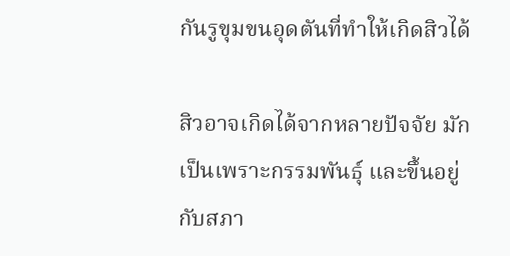กันรูขุมขนอุดตันที่ทำให้เกิดสิวได้

สิวอาจเกิดได้จากหลายปัจจัย มักเป็นเพราะกรรมพันธุ์ และขึ้นอยู่กับสภา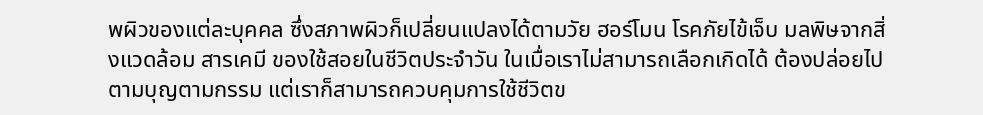พผิวของแต่ละบุคคล ซึ่งสภาพผิวก็เปลี่ยนแปลงได้ตามวัย ฮอร์โมน โรคภัยไข้เจ็บ มลพิษจากสิ่งแวดล้อม สารเคมี ของใช้สอยในชีวิตประจำวัน ในเมื่อเราไม่สามารถเลือกเกิดได้ ต้องปล่อยไปตามบุญตามกรรม แต่เราก็สามารถควบคุมการใช้ชีวิตข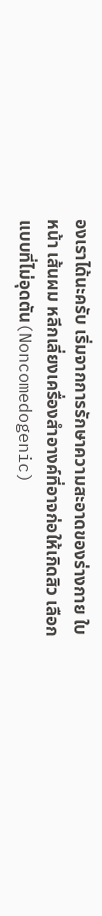องเราได้นะครับ เริ่มจากการรักษาความสะอาดของร่างกาย ใบหน้า เส้นผม หลีกเลี่ยงเครื่องสำอางค์ที่อาจก่อให้เกิดสิว เลือกแบบที่ไม่อุดตัน(Noncomedogenic)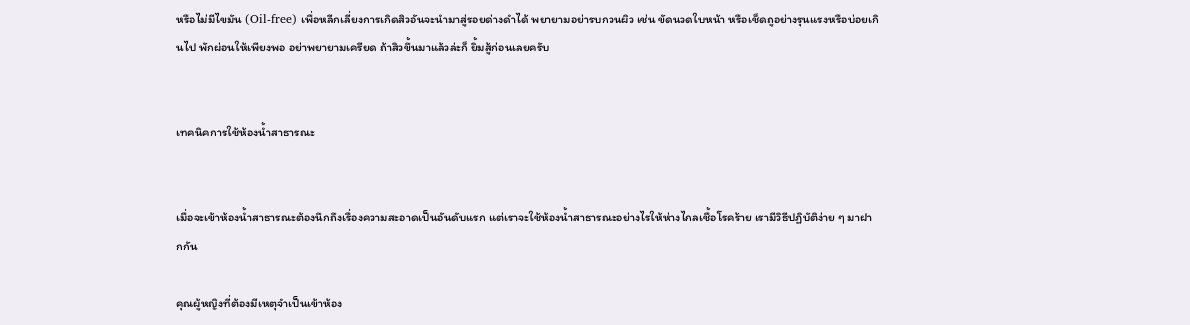หรือไม่มีไขมัน (Oil-free) เพื่อหลีกเลี่ยงการเกิดสิวอันจะนำมาสู่รอยด่างดำได้ พยายามอย่ารบกวนผิว เช่น ขัดนวดใบหน้า หรือเช็ดถูอย่างรุนแรงหรือบ่อยเกินไป พักผ่อนให้เพียงพอ อย่าพยายามเครียด ถ้าสิวขึ้นมาแล้วล่ะก็ ยิ้มสู้ก่อนเลยครับ


เทคนิคการใช้ห้องน้ำสาธารณะ


เมื่อจะเข้าห้องน้ำสาธารณะต้องนึกถึงเรื่องความสะอาดเป็นอันดับแรก แต่เราจะใช้ห้องน้ำสาธารณะอย่างไรให้ห่างไกลเชื้อโรคร้าย เรามีวิธีปฏิบัติง่าย ๆ มาฝากกัน

คุณผู้หญิงที่ต้องมีเหตุจำเป็นเข้าห้อง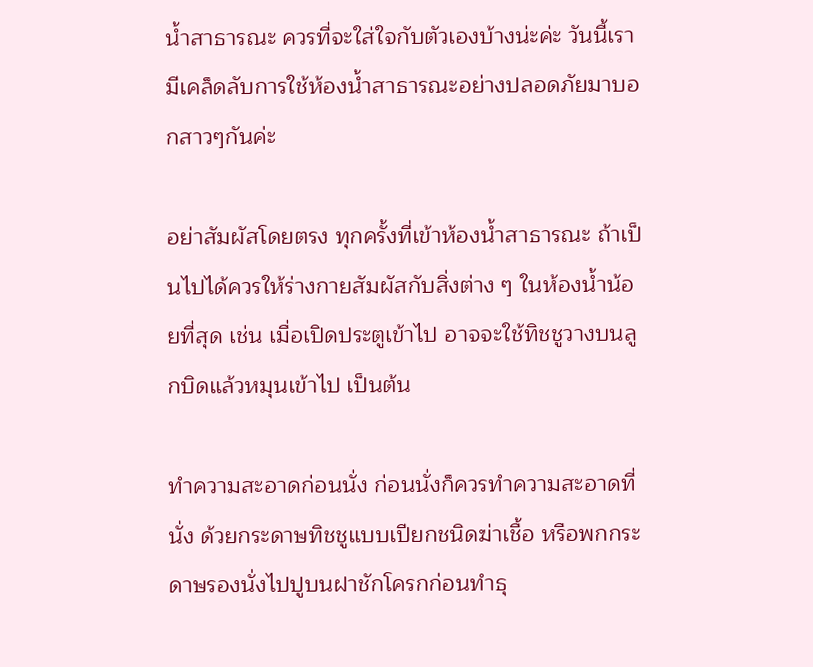น้ำสาธารณะ ควรที่จะใส่ใจกับตัวเองบ้างน่ะค่ะ วันนี้เรามีเคล็ดลับการใช้ห้องน้ำสาธารณะอย่างปลอดภัยมาบอกสาวๆกันค่ะ

อย่าสัมผัสโดยตรง ทุกครั้งที่เข้าห้องน้ำสาธารณะ ถ้าเป็นไปได้ควรให้ร่างกายสัมผัสกับสิ่งต่าง ๆ ในห้องน้ำน้อยที่สุด เช่น เมื่อเปิดประตูเข้าไป อาจจะใช้ทิชชูวางบนลูกบิดแล้วหมุนเข้าไป เป็นต้น

ทำความสะอาดก่อนนั่ง ก่อนนั่งก็ควรทำความสะอาดที่นั่ง ด้วยกระดาษทิชชูแบบเปียกชนิดฆ่าเชื้อ หรือพกกระดาษรองนั่งไปปูบนฝาชักโครกก่อนทำธุ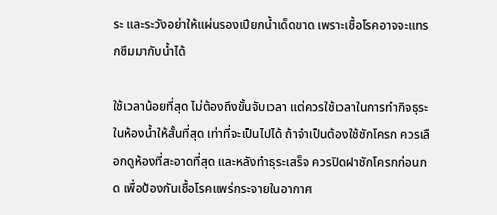ระ และระวังอย่าให้แผ่นรองเปียกน้ำเด็ดขาด เพราะเชื้อโรคอาจจะแทรกซึมมากับน้ำได้

ใช้เวลาน้อยที่สุด ไม่ต้องถึงขั้นจับเวลา แต่ควรใช้เวลาในการทำกิจธุระในห้องน้ำให้สั้นที่สุด เท่าที่จะเป็นไปได้ ถ้าจำเป็นต้องใช้ชักโครก ควรเลือกดูห้องที่สะอาดที่สุด และหลังทำธุระเสร็จ ควรปิดฝาชักโครกก่อนกด เพื่อป้องกันเชื้อโรคแพร่กระจายในอากาศ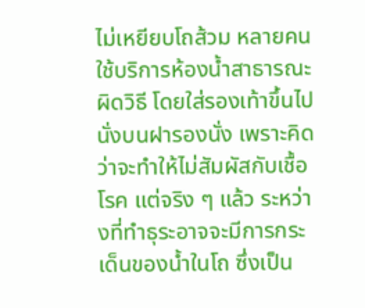ไม่เหยียบโถส้วม หลายคนใช้บริการห้องน้ำสาธารณะผิดวิธี โดยใส่รองเท้าขึ้นไปนั่งบนฝารองนั่ง เพราะคิดว่าจะทำให้ไม่สัมผัสกับเชื้อโรค แต่จริง ๆ แล้ว ระหว่างที่ทำธุระอาจจะมีการกระเด็นของน้ำในโถ ซึ่งเป็น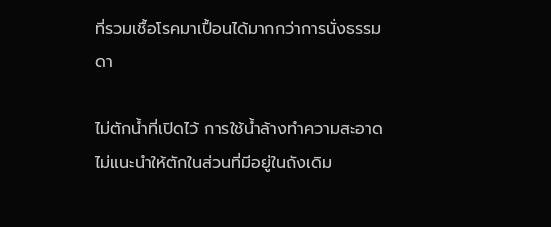ที่รวมเชื้อโรคมาเปื้อนได้มากกว่าการนั่งธรรมดา

ไม่ตักน้ำที่เปิดไว้ การใช้น้ำล้างทำความสะอาด ไม่แนะนำให้ตักในส่วนที่มีอยู่ในถังเดิม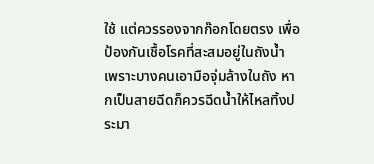ใช้ แต่ควรรองจากก๊อกโดยตรง เพื่อป้องกันเชื้อโรคที่สะสมอยู่ในถังน้ำ เพราะบางคนเอามือจุ่มล้างในถัง หากเป็นสายฉีดก็ควรฉีดน้ำให้ไหลทิ้งประมา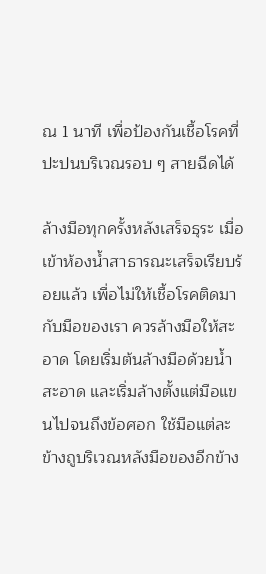ณ 1 นาที เพื่อป้องกันเชื้อโรคที่ปะปนบริเวณรอบ ๆ สายฉีดได้

ล้างมือทุกครั้งหลังเสร็จธุระ เมื่อเข้าห้องน้ำสาธารณะเสร็จเรียบร้อยแล้ว เพื่อไม่ให้เชื้อโรคติดมากับมือของเรา ควรล้างมือให้สะอาด โดยเริ่มต้นล้างมือด้วยน้ำสะอาด และเริ่มล้างตั้งแต่มือแขนไปจนถึงข้อศอก ใช้มือแต่ละข้างถูบริเวณหลังมือของอีกข้าง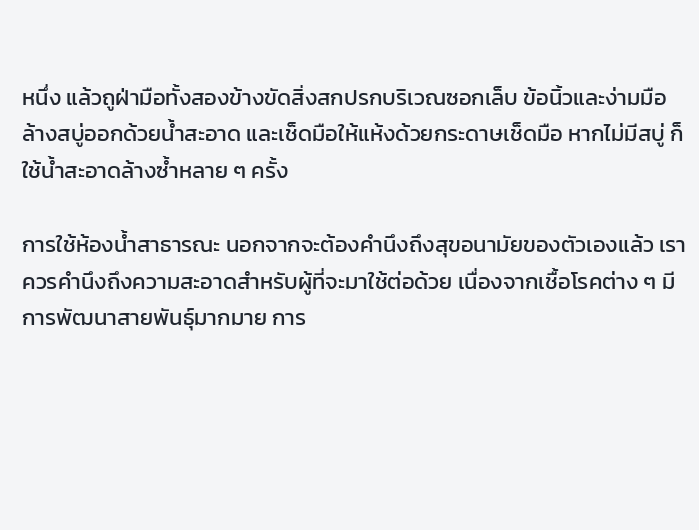หนึ่ง แล้วถูฝ่ามือทั้งสองข้างขัดสิ่งสกปรกบริเวณซอกเล็บ ข้อนิ้วและง่ามมือ ล้างสบู่ออกด้วยน้ำสะอาด และเช็ดมือให้แห้งด้วยกระดาษเช็ดมือ หากไม่มีสบู่ ก็ใช้น้ำสะอาดล้างซ้ำหลาย ๆ ครั้ง

การใช้ห้องน้ำสาธารณะ นอกจากจะต้องคำนึงถึงสุขอนามัยของตัวเองแล้ว เราควรคำนึงถึงความสะอาดสำหรับผู้ที่จะมาใช้ต่อด้วย เนื่องจากเชื้อโรคต่าง ๆ มีการพัฒนาสายพันธุ์มากมาย การ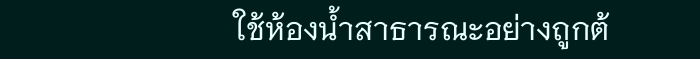ใช้ห้องน้ำสาธารณะอย่างถูกต้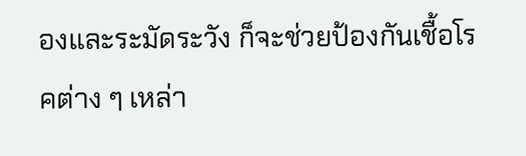องและระมัดระวัง ก็จะช่วยป้องกันเชื้อโรคต่าง ๆ เหล่า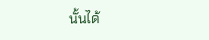นั้นได้